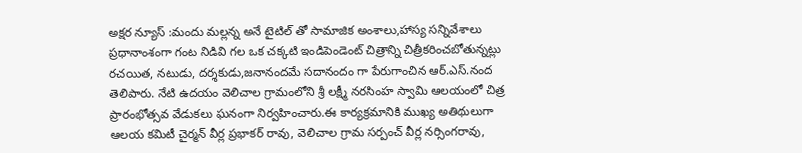అక్షర న్యూస్ :మందు మల్లన్న అనే టైటిల్ తో సామాజిక అంశాలు,హాస్య సన్నివేశాలు ప్రధానాంశంగా గంట నిడివి గల ఒక చక్కటి ఇండిపెండెంట్ చిత్రాన్ని చిత్రీకరించబోతున్నట్లు రచయిత, నటుడు, దర్శకుడు,జనానందమే సదానందం గా పేరుగాంచిన ఆర్.ఎస్.నంద తెలిపారు. నేటి ఉదయం వెలిచాల గ్రామంలోని శ్రీ లక్ష్మీ నరసింహ స్వామి ఆలయంలో చిత్ర ప్రారంభోత్సవ వేడుకలు ఘనంగా నిర్వహించారు.ఈ కార్యక్రమానికి ముఖ్య అతిథులుగా ఆలయ కమిటీ చైర్మన్ వీర్ల ప్రభాకర్ రావు, వెలిచాల గ్రామ సర్పంచ్ వీర్ల నర్సింగరావు,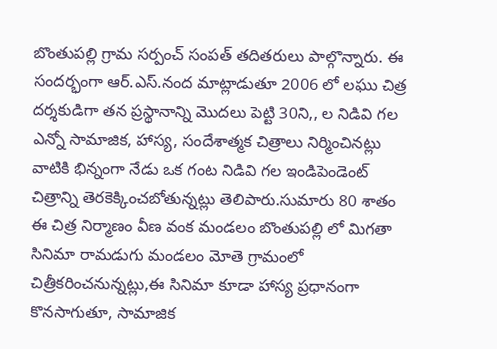బొంతుపల్లి గ్రామ సర్పంచ్ సంపత్ తదితరులు పాల్గొన్నారు. ఈ సందర్భంగా ఆర్.ఎస్.నంద మాట్లాడుతూ 2006 లో లఘు చిత్ర దర్శకుడిగా తన ప్రస్థానాన్ని మొదలు పెట్టి 30ని,, ల నిడివి గల ఎన్నో సామాజిక, హాస్య, సందేశాత్మక చిత్రాలు నిర్మించినట్లు వాటికి భిన్నంగా నేడు ఒక గంట నిడివి గల ఇండిపెండెంట్ చిత్రాన్ని తెరకెక్కించబోతున్నట్లు తెలిపారు.సుమారు 80 శాతం ఈ చిత్ర నిర్మాణం వీణ వంక మండలం బొంతుపల్లి లో మిగతా సినిమా రామడుగు మండలం మోతె గ్రామంలో చిత్రీకరించనున్నట్లు,ఈ సినిమా కూడా హాస్య ప్రధానంగా కొనసాగుతూ, సామాజిక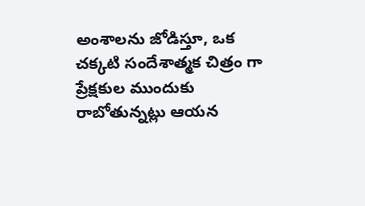అంశాలను జోడిస్తూ, ఒక చక్కటి సందేశాత్మక చిత్రం గా ప్రేక్షకుల ముందుకు రాబోతున్నట్లు ఆయన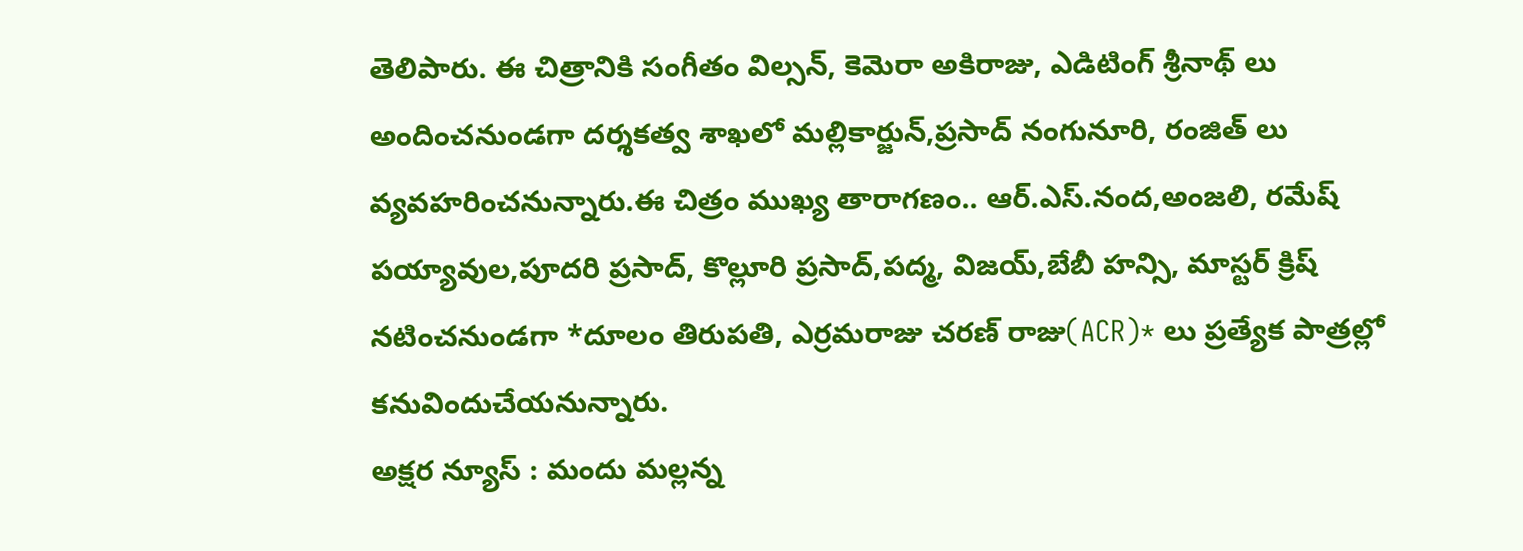తెలిపారు. ఈ చిత్రానికి సంగీతం విల్సన్, కెమెరా అకిరాజు, ఎడిటింగ్ శ్రీనాథ్ లు అందించనుండగా దర్శకత్వ శాఖలో మల్లికార్జున్,ప్రసాద్ నంగునూరి, రంజిత్ లు వ్యవహరించనున్నారు.ఈ చిత్రం ముఖ్య తారాగణం.. ఆర్.ఎస్.నంద,అంజలి, రమేష్ పయ్యావుల,పూదరి ప్రసాద్, కొల్లూరి ప్రసాద్,పద్మ, విజయ్,బేబీ హన్సి, మాస్టర్ క్రిష్ నటించనుండగా *దూలం తిరుపతి, ఎర్రమరాజు చరణ్ రాజు(ACR)* లు ప్రత్యేక పాత్రల్లో కనువిందుచేయనున్నారు.
అక్షర న్యూస్ : మందు మల్లన్న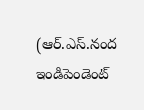(ఆర్.ఎస్.నంద ఇండిపెండెంట్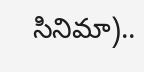సినిమా)..